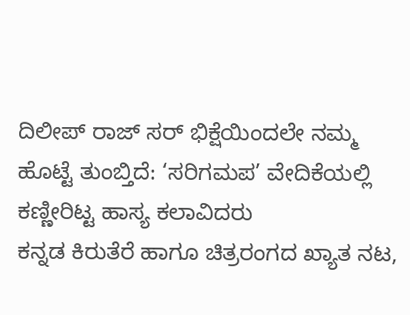ದಿಲೀಪ್ ರಾಜ್ ಸರ್ ಭಿಕ್ಷೆಯಿಂದಲೇ ನಮ್ಮ ಹೊಟ್ಟೆ ತುಂಬ್ತಿದೆ: ‘ಸರಿಗಮಪ’ ವೇದಿಕೆಯಲ್ಲಿ ಕಣ್ಣೀರಿಟ್ಟ ಹಾಸ್ಯ ಕಲಾವಿದರು
ಕನ್ನಡ ಕಿರುತೆರೆ ಹಾಗೂ ಚಿತ್ರರಂಗದ ಖ್ಯಾತ ನಟ,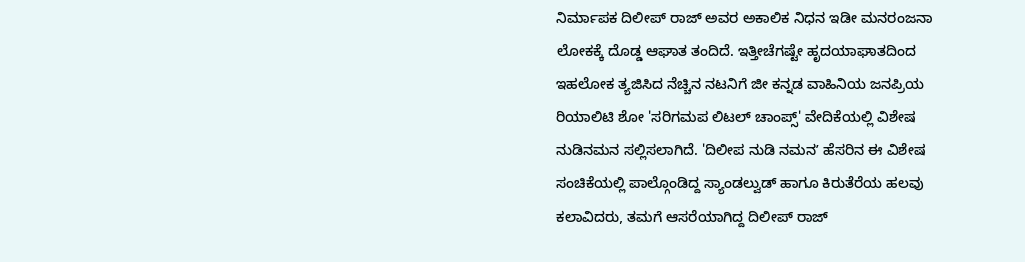ನಿರ್ಮಾಪಕ ದಿಲೀಪ್ ರಾಜ್ ಅವರ ಅಕಾಲಿಕ ನಿಧನ ಇಡೀ ಮನರಂಜನಾ ಲೋಕಕ್ಕೆ ದೊಡ್ಡ ಆಘಾತ ತಂದಿದೆ. ಇತ್ತೀಚೆಗಷ್ಟೇ ಹೃದಯಾಘಾತದಿಂದ ಇಹಲೋಕ ತ್ಯಜಿಸಿದ ನೆಚ್ಚಿನ ನಟನಿಗೆ ಜೀ ಕನ್ನಡ ವಾಹಿನಿಯ ಜನಪ್ರಿಯ ರಿಯಾಲಿಟಿ ಶೋ 'ಸರಿಗಮಪ ಲಿಟಲ್ ಚಾಂಪ್ಸ್' ವೇದಿಕೆಯಲ್ಲಿ ವಿಶೇಷ ನುಡಿನಮನ ಸಲ್ಲಿಸಲಾಗಿದೆ. 'ದಿಲೀಪ ನುಡಿ ನಮನʼ ಹೆಸರಿನ ಈ ವಿಶೇಷ ಸಂಚಿಕೆಯಲ್ಲಿ ಪಾಲ್ಗೊಂಡಿದ್ದ ಸ್ಯಾಂಡಲ್ವುಡ್ ಹಾಗೂ ಕಿರುತೆರೆಯ ಹಲವು ಕಲಾವಿದರು, ತಮಗೆ ಆಸರೆಯಾಗಿದ್ದ ದಿಲೀಪ್ ರಾಜ್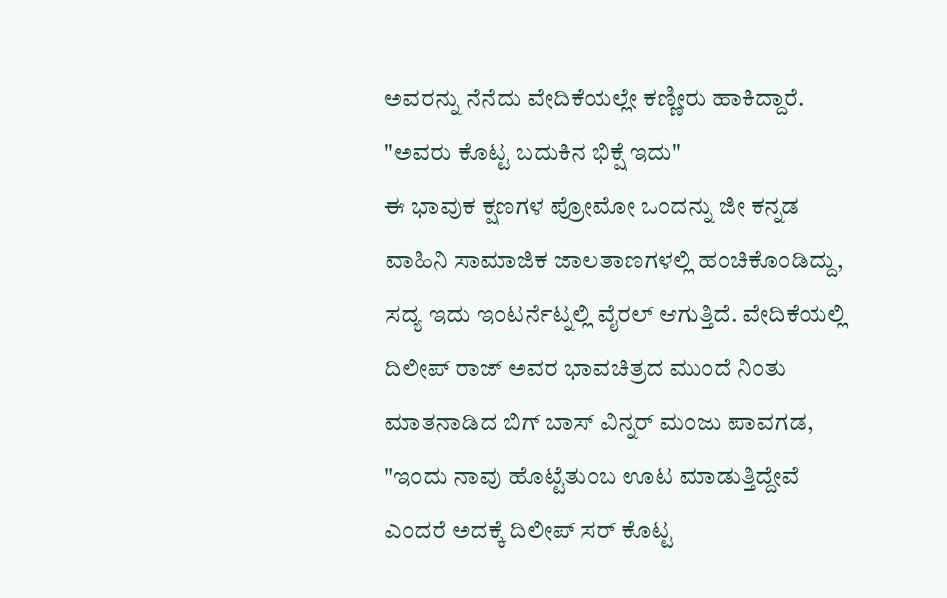ಅವರನ್ನು ನೆನೆದು ವೇದಿಕೆಯಲ್ಲೇ ಕಣ್ಣೀರು ಹಾಕಿದ್ದಾರೆ.
"ಅವರು ಕೊಟ್ಟ ಬದುಕಿನ ಭಿಕ್ಷೆ ಇದು"
ಈ ಭಾವುಕ ಕ್ಷಣಗಳ ಪ್ರೋಮೋ ಒಂದನ್ನು ಜೀ ಕನ್ನಡ ವಾಹಿನಿ ಸಾಮಾಜಿಕ ಜಾಲತಾಣಗಳಲ್ಲಿ ಹಂಚಿಕೊಂಡಿದ್ದು, ಸದ್ಯ ಇದು ಇಂಟರ್ನೆಟ್ನಲ್ಲಿ ವೈರಲ್ ಆಗುತ್ತಿದೆ. ವೇದಿಕೆಯಲ್ಲಿ ದಿಲೀಪ್ ರಾಜ್ ಅವರ ಭಾವಚಿತ್ರದ ಮುಂದೆ ನಿಂತು ಮಾತನಾಡಿದ ಬಿಗ್ ಬಾಸ್ ವಿನ್ನರ್ ಮಂಜು ಪಾವಗಡ, "ಇಂದು ನಾವು ಹೊಟ್ಟೆತುಂಬ ಊಟ ಮಾಡುತ್ತಿದ್ದೇವೆ ಎಂದರೆ ಅದಕ್ಕೆ ದಿಲೀಪ್ ಸರ್ ಕೊಟ್ಟ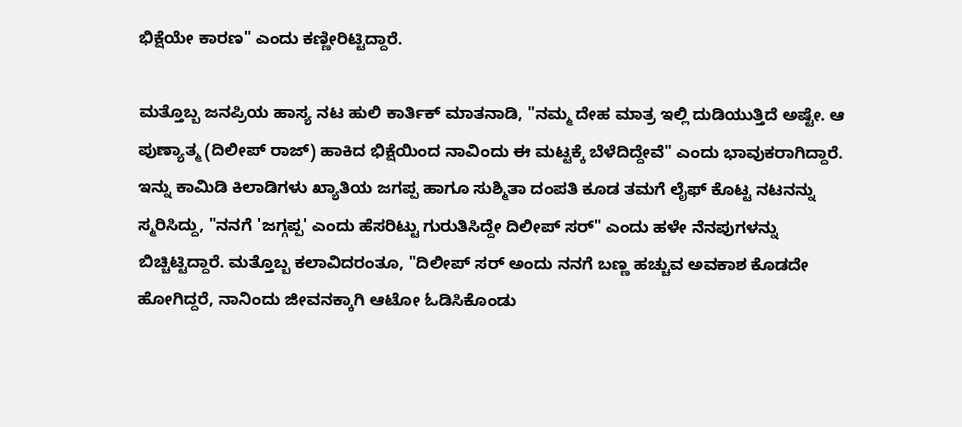ಭಿಕ್ಷೆಯೇ ಕಾರಣ" ಎಂದು ಕಣ್ಣೀರಿಟ್ಟಿದ್ದಾರೆ.

ಮತ್ತೊಬ್ಬ ಜನಪ್ರಿಯ ಹಾಸ್ಯ ನಟ ಹುಲಿ ಕಾರ್ತಿಕ್ ಮಾತನಾಡಿ, "ನಮ್ಮ ದೇಹ ಮಾತ್ರ ಇಲ್ಲಿ ದುಡಿಯುತ್ತಿದೆ ಅಷ್ಟೇ. ಆ ಪುಣ್ಯಾತ್ಮ (ದಿಲೀಪ್ ರಾಜ್) ಹಾಕಿದ ಭಿಕ್ಷೆಯಿಂದ ನಾವಿಂದು ಈ ಮಟ್ಟಕ್ಕೆ ಬೆಳೆದಿದ್ದೇವೆ" ಎಂದು ಭಾವುಕರಾಗಿದ್ದಾರೆ. ಇನ್ನು ಕಾಮಿಡಿ ಕಿಲಾಡಿಗಳು ಖ್ಯಾತಿಯ ಜಗಪ್ಪ ಹಾಗೂ ಸುಶ್ಮಿತಾ ದಂಪತಿ ಕೂಡ ತಮಗೆ ಲೈಫ್ ಕೊಟ್ಟ ನಟನನ್ನು ಸ್ಮರಿಸಿದ್ದು, "ನನಗೆ 'ಜಗ್ಗಪ್ಪ' ಎಂದು ಹೆಸರಿಟ್ಟು ಗುರುತಿಸಿದ್ದೇ ದಿಲೀಪ್ ಸರ್" ಎಂದು ಹಳೇ ನೆನಪುಗಳನ್ನು ಬಿಚ್ಚಿಟ್ಟಿದ್ದಾರೆ. ಮತ್ತೊಬ್ಬ ಕಲಾವಿದರಂತೂ, "ದಿಲೀಪ್ ಸರ್ ಅಂದು ನನಗೆ ಬಣ್ಣ ಹಚ್ಚುವ ಅವಕಾಶ ಕೊಡದೇ ಹೋಗಿದ್ದರೆ, ನಾನಿಂದು ಜೀವನಕ್ಕಾಗಿ ಆಟೋ ಓಡಿಸಿಕೊಂಡು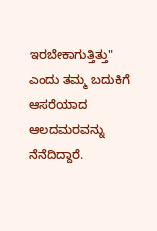ಇರಬೇಕಾಗುತ್ತಿತ್ತು" ಎಂದು ತಮ್ಮ ಬದುಕಿಗೆ ಆಸರೆಯಾದ ಆಲದಮರವನ್ನು ನೆನೆದಿದ್ದಾರೆ.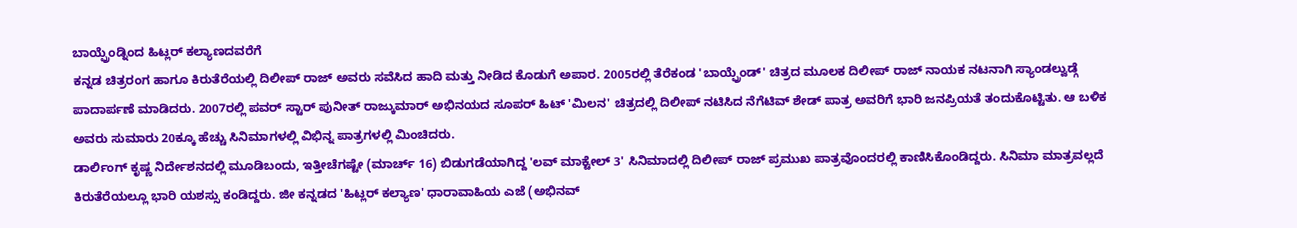ಬಾಯ್ಫ್ರೆಂಡ್ನಿಂದ ಹಿಟ್ಲರ್ ಕಲ್ಯಾಣದವರೆಗೆ
ಕನ್ನಡ ಚಿತ್ರರಂಗ ಹಾಗೂ ಕಿರುತೆರೆಯಲ್ಲಿ ದಿಲೀಪ್ ರಾಜ್ ಅವರು ಸವೆಸಿದ ಹಾದಿ ಮತ್ತು ನೀಡಿದ ಕೊಡುಗೆ ಅಪಾರ. 2005ರಲ್ಲಿ ತೆರೆಕಂಡ 'ಬಾಯ್ಫ್ರೆಂಡ್' ಚಿತ್ರದ ಮೂಲಕ ದಿಲೀಪ್ ರಾಜ್ ನಾಯಕ ನಟನಾಗಿ ಸ್ಯಾಂಡಲ್ವುಡ್ಗೆ ಪಾದಾರ್ಪಣೆ ಮಾಡಿದರು. 2007ರಲ್ಲಿ ಪವರ್ ಸ್ಟಾರ್ ಪುನೀತ್ ರಾಜ್ಕುಮಾರ್ ಅಭಿನಯದ ಸೂಪರ್ ಹಿಟ್ 'ಮಿಲನ' ಚಿತ್ರದಲ್ಲಿ ದಿಲೀಪ್ ನಟಿಸಿದ ನೆಗೆಟಿವ್ ಶೇಡ್ ಪಾತ್ರ ಅವರಿಗೆ ಭಾರಿ ಜನಪ್ರಿಯತೆ ತಂದುಕೊಟ್ಟಿತು. ಆ ಬಳಿಕ ಅವರು ಸುಮಾರು 20ಕ್ಕೂ ಹೆಚ್ಚು ಸಿನಿಮಾಗಳಲ್ಲಿ ವಿಭಿನ್ನ ಪಾತ್ರಗಳಲ್ಲಿ ಮಿಂಚಿದರು.
ಡಾರ್ಲಿಂಗ್ ಕೃಷ್ಣ ನಿರ್ದೇಶನದಲ್ಲಿ ಮೂಡಿಬಂದು, ಇತ್ತೀಚೆಗಷ್ಟೇ (ಮಾರ್ಚ್ 16) ಬಿಡುಗಡೆಯಾಗಿದ್ದ 'ಲವ್ ಮಾಕ್ಟೇಲ್ 3' ಸಿನಿಮಾದಲ್ಲಿ ದಿಲೀಪ್ ರಾಜ್ ಪ್ರಮುಖ ಪಾತ್ರವೊಂದರಲ್ಲಿ ಕಾಣಿಸಿಕೊಂಡಿದ್ದರು. ಸಿನಿಮಾ ಮಾತ್ರವಲ್ಲದೆ ಕಿರುತೆರೆಯಲ್ಲೂ ಭಾರಿ ಯಶಸ್ಸು ಕಂಡಿದ್ದರು. ಜೀ ಕನ್ನಡದ 'ಹಿಟ್ಲರ್ ಕಲ್ಯಾಣ' ಧಾರಾವಾಹಿಯ ಎಜೆ (ಅಭಿನವ್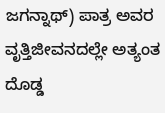ಜಗನ್ನಾಥ್) ಪಾತ್ರ ಅವರ ವೃತ್ತಿಜೀವನದಲ್ಲೇ ಅತ್ಯಂತ ದೊಡ್ಡ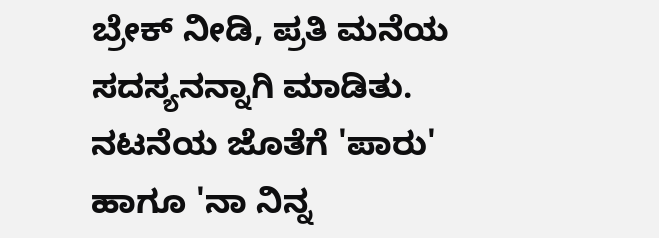ಬ್ರೇಕ್ ನೀಡಿ, ಪ್ರತಿ ಮನೆಯ ಸದಸ್ಯನನ್ನಾಗಿ ಮಾಡಿತು.
ನಟನೆಯ ಜೊತೆಗೆ 'ಪಾರು' ಹಾಗೂ 'ನಾ ನಿನ್ನ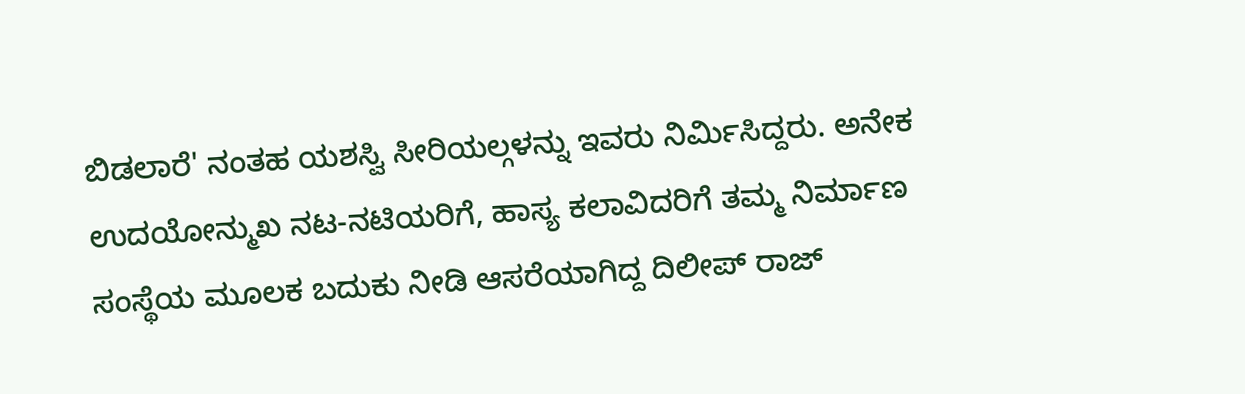ಬಿಡಲಾರೆ' ನಂತಹ ಯಶಸ್ವಿ ಸೀರಿಯಲ್ಗಳನ್ನು ಇವರು ನಿರ್ಮಿಸಿದ್ದರು. ಅನೇಕ ಉದಯೋನ್ಮುಖ ನಟ-ನಟಿಯರಿಗೆ, ಹಾಸ್ಯ ಕಲಾವಿದರಿಗೆ ತಮ್ಮ ನಿರ್ಮಾಣ ಸಂಸ್ಥೆಯ ಮೂಲಕ ಬದುಕು ನೀಡಿ ಆಸರೆಯಾಗಿದ್ದ ದಿಲೀಪ್ ರಾಜ್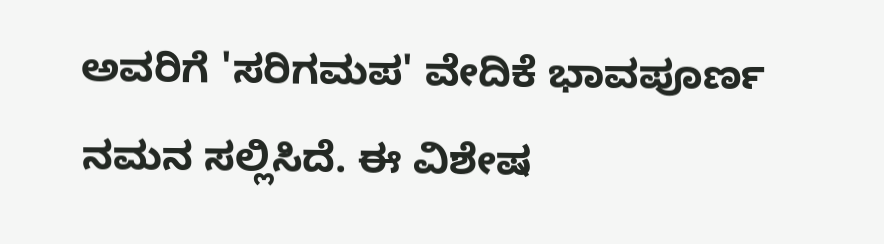ಅವರಿಗೆ 'ಸರಿಗಮಪ' ವೇದಿಕೆ ಭಾವಪೂರ್ಣ ನಮನ ಸಲ್ಲಿಸಿದೆ. ಈ ವಿಶೇಷ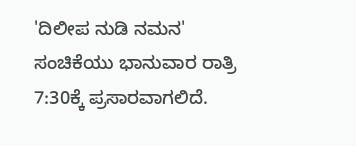'ದಿಲೀಪ ನುಡಿ ನಮನ' ಸಂಚಿಕೆಯು ಭಾನುವಾರ ರಾತ್ರಿ 7:30ಕ್ಕೆ ಪ್ರಸಾರವಾಗಲಿದೆ.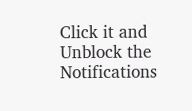Click it and Unblock the Notifications